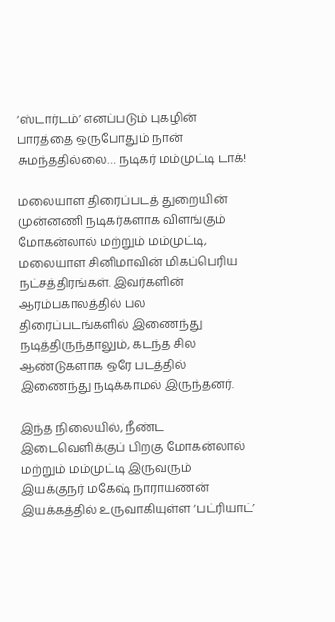‘ஸ்டார்டம்’ எனப்படும் புகழின் பாரத்தை ஒருபோதும் நான் சுமந்ததில்லை… நடிகர் மம்முட்டி டாக்!

மலையாள திரைப்படத் துறையின் முன்னணி நடிகர்களாக விளங்கும் மோகன்லால் மற்றும் மம்முட்டி, மலையாள சினிமாவின் மிகப்பெரிய நட்சத்திரங்கள். இவர்களின் ஆரம்பகாலத்தில் பல திரைப்படங்களில் இணைந்து நடித்திருந்தாலும், கடந்த சில ஆண்டுகளாக ஒரே படத்தில் இணைந்து நடிக்காமல் இருந்தனர்.

இந்த நிலையில், நீண்ட இடைவெளிக்குப் பிறகு மோகன்லால் மற்றும் மம்முட்டி இருவரும் இயக்குநர் மகேஷ் நாராயணன் இயக்கத்தில் உருவாகியுள்ள ‘பட்ரியாட்’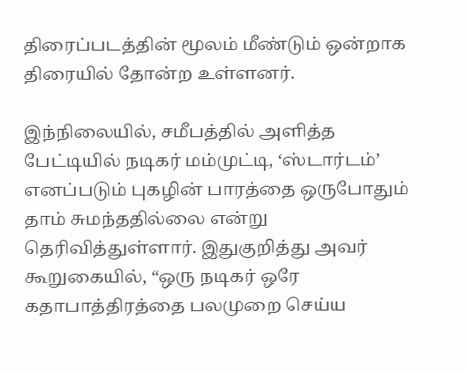திரைப்படத்தின் மூலம் மீண்டும் ஒன்றாக திரையில் தோன்ற உள்ளனர்.

இந்நிலையில், சமீபத்தில் அளித்த பேட்டியில் நடிகர் மம்முட்டி, ‘ஸ்டார்டம்’ எனப்படும் புகழின் பாரத்தை ஒருபோதும் தாம் சுமந்ததில்லை என்று தெரிவித்துள்ளார். இதுகுறித்து அவர் கூறுகையில், “ஒரு நடிகர் ஒரே கதாபாத்திரத்தை பலமுறை செய்ய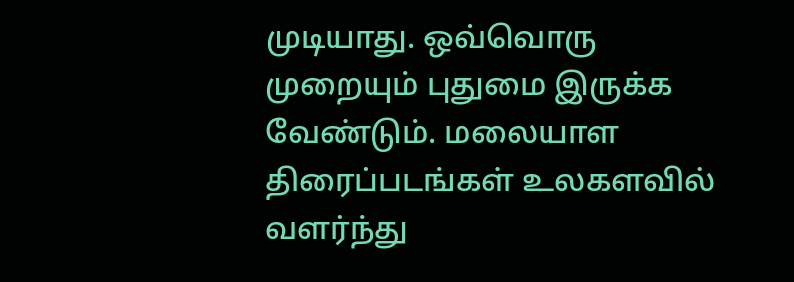முடியாது. ஒவ்வொரு முறையும் புதுமை இருக்க வேண்டும். மலையாள திரைப்படங்கள் உலகளவில் வளர்ந்து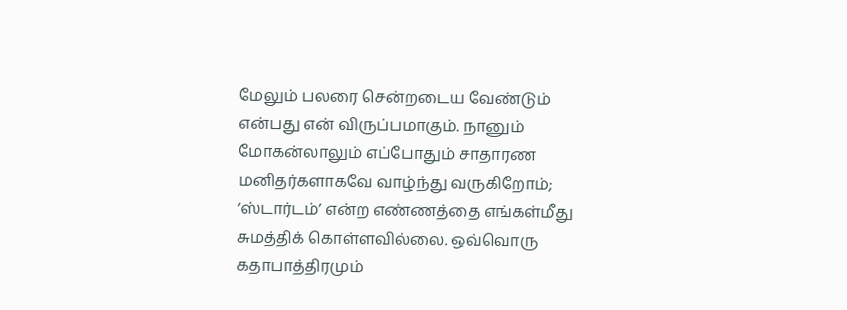மேலும் பலரை சென்றடைய வேண்டும் என்பது என் விருப்பமாகும். நானும் மோகன்லாலும் எப்போதும் சாதாரண மனிதர்களாகவே வாழ்ந்து வருகிறோம்; ‘ஸ்டார்டம்’ என்ற எண்ணத்தை எங்கள்மீது சுமத்திக் கொள்ளவில்லை. ஒவ்வொரு கதாபாத்திரமும்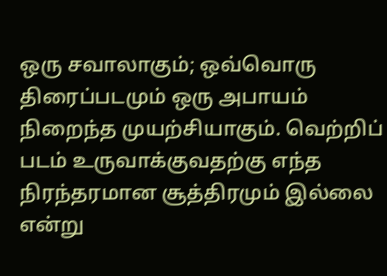ஒரு சவாலாகும்; ஒவ்வொரு திரைப்படமும் ஒரு அபாயம் நிறைந்த முயற்சியாகும். வெற்றிப் படம் உருவாக்குவதற்கு எந்த நிரந்தரமான சூத்திரமும் இல்லை என்று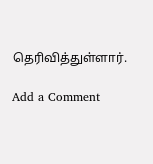தெரிவித்துள்ளார்.

Add a Comment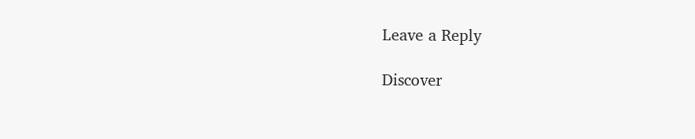Leave a Reply

Discover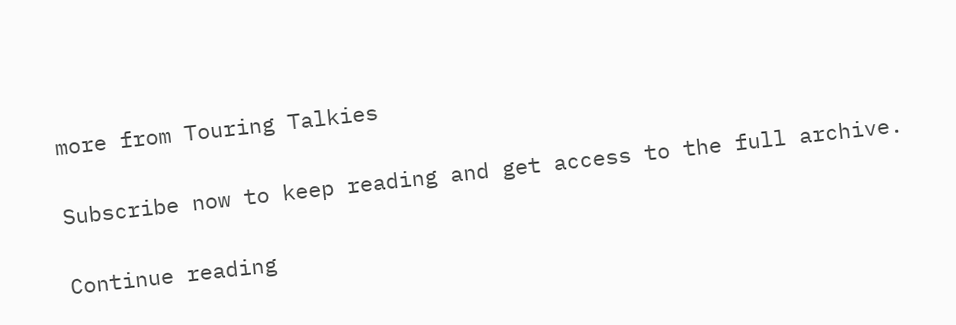more from Touring Talkies

Subscribe now to keep reading and get access to the full archive.

Continue reading